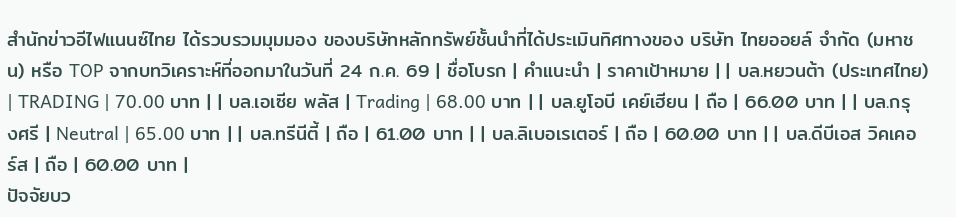สำนักข่าวอีไฟแนนซ์ไทย ได้รวบรวมมุมมอง ของบริษัทหลักทรัพย์ชั้นนำที่ได้ประเมินทิศทางของ บริษัท ไทยออยล์ จำกัด (มหาชน) หรือ TOP จากบทวิเคราะห์ที่ออกมาในวันที่ 24 ก.ค. 69 | ชื่อโบรก | คำแนะนำ | ราคาเป้าหมาย | | บล.หยวนต้า (ประเทศไทย) | TRADING | 70.00 บาท | | บล.เอเซีย พลัส | Trading | 68.00 บาท | | บล.ยูโอบี เคย์เฮียน | ถือ | 66.00 บาท | | บล.กรุงศรี | Neutral | 65.00 บาท | | บล.ทรีนีตี้ | ถือ | 61.00 บาท | | บล.ลิเบอเรเตอร์ | ถือ | 60.00 บาท | | บล.ดีบีเอส วิคเคอร์ส | ถือ | 60.00 บาท |
ปัจจัยบว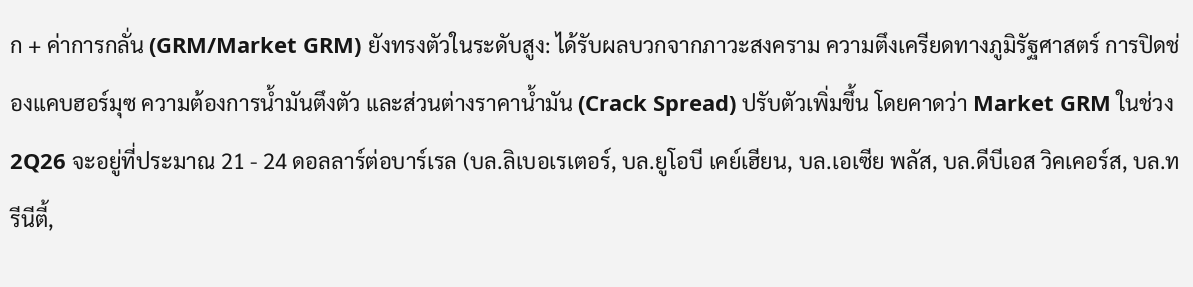ก + ค่าการกลั่น (GRM/Market GRM) ยังทรงตัวในระดับสูง: ได้รับผลบวกจากภาวะสงคราม ความตึงเครียดทางภูมิรัฐศาสตร์ การปิดช่องแคบฮอร์มุซ ความต้องการน้ำมันตึงตัว และส่วนต่างราคาน้ำมัน (Crack Spread) ปรับตัวเพิ่มขึ้น โดยคาดว่า Market GRM ในช่วง 2Q26 จะอยู่ที่ประมาณ 21 - 24 ดอลลาร์ต่อบาร์เรล (บล.ลิเบอเรเตอร์, บล.ยูโอบี เคย์เฮียน, บล.เอเซีย พลัส, บล.ดีบีเอส วิคเคอร์ส, บล.ทรีนีตี้,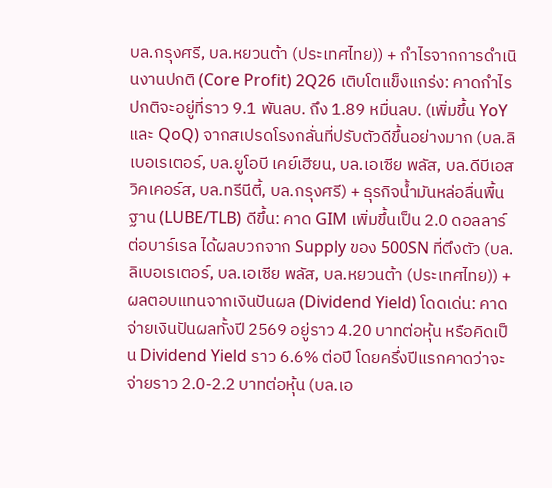บล.กรุงศรี, บล.หยวนต้า (ประเทศไทย)) + กำไรจากการดำเนินงานปกติ (Core Profit) 2Q26 เติบโตแข็งแกร่ง: คาดกำไรปกติจะอยู่ที่ราว 9.1 พันลบ. ถึง 1.89 หมื่นลบ. (เพิ่มขึ้น YoY และ QoQ) จากสเปรดโรงกลั่นที่ปรับตัวดีขึ้นอย่างมาก (บล.ลิเบอเรเตอร์, บล.ยูโอบี เคย์เฮียน, บล.เอเซีย พลัส, บล.ดีบีเอส วิคเคอร์ส, บล.ทรีนีตี้, บล.กรุงศรี) + ธุรกิจน้ำมันหล่อลื่นพื้นฐาน (LUBE/TLB) ดีขึ้น: คาด GIM เพิ่มขึ้นเป็น 2.0 ดอลลาร์ต่อบาร์เรล ได้ผลบวกจาก Supply ของ 500SN ที่ตึงตัว (บล.ลิเบอเรเตอร์, บล.เอเซีย พลัส, บล.หยวนต้า (ประเทศไทย)) + ผลตอบแทนจากเงินปันผล (Dividend Yield) โดดเด่น: คาดจ่ายเงินปันผลทั้งปี 2569 อยู่ราว 4.20 บาทต่อหุ้น หรือคิดเป็น Dividend Yield ราว 6.6% ต่อปี โดยครึ่งปีแรกคาดว่าจะจ่ายราว 2.0-2.2 บาทต่อหุ้น (บล.เอ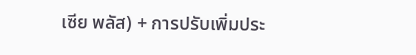เซีย พลัส) + การปรับเพิ่มประ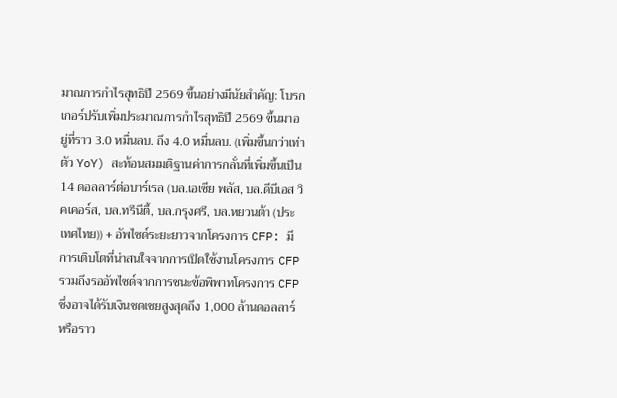มาณการกำไรสุทธิปี 2569 ขึ้นอย่างมีนัยสำคัญ: โบรกเกอร์ปรับเพิ่มประมาณการกำไรสุทธิปี 2569 ขึ้นมาอยู่ที่ราว 3.0 หมื่นลบ. ถึง 4.0 หมื่นลบ. (เพิ่มขึ้นกว่าเท่าตัว YoY) สะท้อนสมมติฐานค่าการกลั่นที่เพิ่มขึ้นเป็น 14 ดอลลาร์ต่อบาร์เรล (บล.เอเซีย พลัส, บล.ดีบีเอส วิคเคอร์ส, บล.ทรีนีตี้, บล.กรุงศรี, บล.หยวนต้า (ประเทศไทย)) + อัพไซด์ระยะยาวจากโครงการ CFP: มีการเติบโตที่น่าสนใจจากการเปิดใช้งานโครงการ CFP รวมถึงรออัพไซด์จากการชนะข้อพิพาทโครงการ CFP ซึ่งอาจได้รับเงินชดเชยสูงสุดถึง 1,000 ล้านดอลลาร์ หรือราว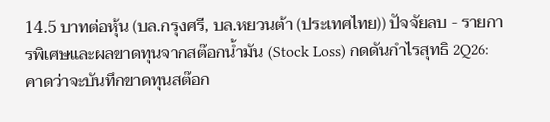14.5 บาทต่อหุ้น (บล.กรุงศรี, บล.หยวนต้า (ประเทศไทย)) ปัจจัยลบ - รายการพิเศษและผลขาดทุนจากสต๊อกน้ำมัน (Stock Loss) กดดันกำไรสุทธิ 2Q26: คาดว่าจะบันทึกขาดทุนสต๊อก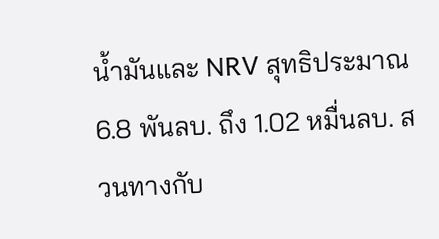น้ำมันและ NRV สุทธิประมาณ 6.8 พันลบ. ถึง 1.02 หมื่นลบ. สวนทางกับ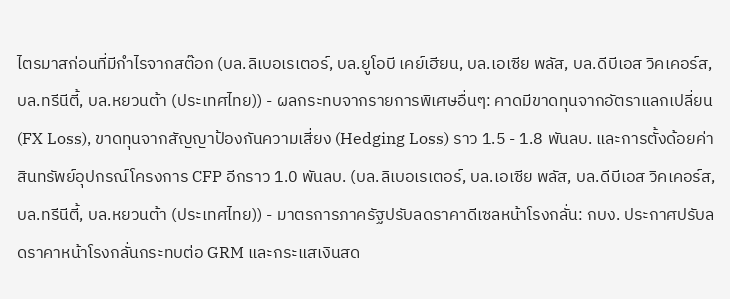ไตรมาสก่อนที่มีกำไรจากสต๊อก (บล.ลิเบอเรเตอร์, บล.ยูโอบี เคย์เฮียน, บล.เอเซีย พลัส, บล.ดีบีเอส วิคเคอร์ส, บล.ทรีนีตี้, บล.หยวนต้า (ประเทศไทย)) - ผลกระทบจากรายการพิเศษอื่นๆ: คาดมีขาดทุนจากอัตราแลกเปลี่ยน (FX Loss), ขาดทุนจากสัญญาป้องกันความเสี่ยง (Hedging Loss) ราว 1.5 - 1.8 พันลบ. และการตั้งด้อยค่าสินทรัพย์อุปกรณ์โครงการ CFP อีกราว 1.0 พันลบ. (บล.ลิเบอเรเตอร์, บล.เอเซีย พลัส, บล.ดีบีเอส วิคเคอร์ส, บล.ทรีนีตี้, บล.หยวนต้า (ประเทศไทย)) - มาตรการภาครัฐปรับลดราคาดีเซลหน้าโรงกลั่น: กบง. ประกาศปรับลดราคาหน้าโรงกลั่นกระทบต่อ GRM และกระแสเงินสด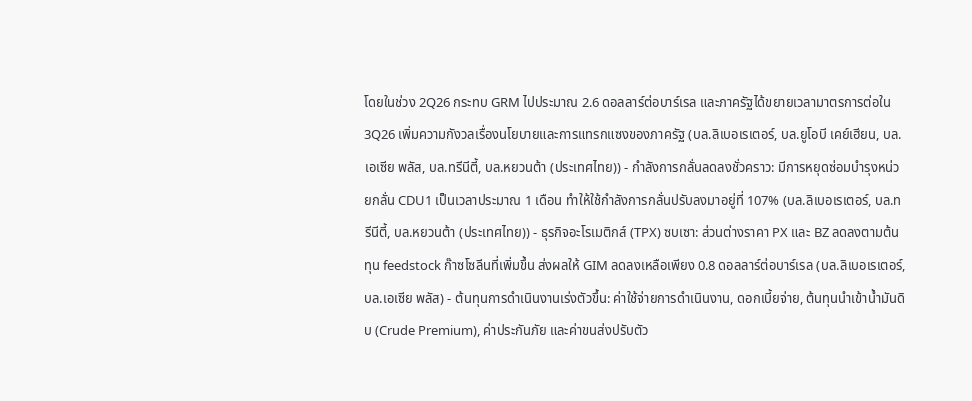โดยในช่วง 2Q26 กระทบ GRM ไปประมาณ 2.6 ดอลลาร์ต่อบาร์เรล และภาครัฐได้ขยายเวลามาตรการต่อใน 3Q26 เพิ่มความกังวลเรื่องนโยบายและการแทรกแซงของภาครัฐ (บล.ลิเบอเรเตอร์, บล.ยูโอบี เคย์เฮียน, บล.เอเซีย พลัส, บล.ทรีนีตี้, บล.หยวนต้า (ประเทศไทย)) - กำลังการกลั่นลดลงชั่วคราว: มีการหยุดซ่อมบำรุงหน่วยกลั่น CDU1 เป็นเวลาประมาณ 1 เดือน ทำให้ใช้กำลังการกลั่นปรับลงมาอยู่ที่ 107% (บล.ลิเบอเรเตอร์, บล.ทรีนีตี้, บล.หยวนต้า (ประเทศไทย)) - ธุรกิจอะโรเมติกส์ (TPX) ซบเซา: ส่วนต่างราคา PX และ BZ ลดลงตามต้นทุน feedstock ก๊าซโซลีนที่เพิ่มขึ้น ส่งผลให้ GIM ลดลงเหลือเพียง 0.8 ดอลลาร์ต่อบาร์เรล (บล.ลิเบอเรเตอร์, บล.เอเซีย พลัส) - ต้นทุนการดำเนินงานเร่งตัวขึ้น: ค่าใช้จ่ายการดำเนินงาน, ดอกเบี้ยจ่าย, ต้นทุนนำเข้าน้ำมันดิบ (Crude Premium), ค่าประกันภัย และค่าขนส่งปรับตัว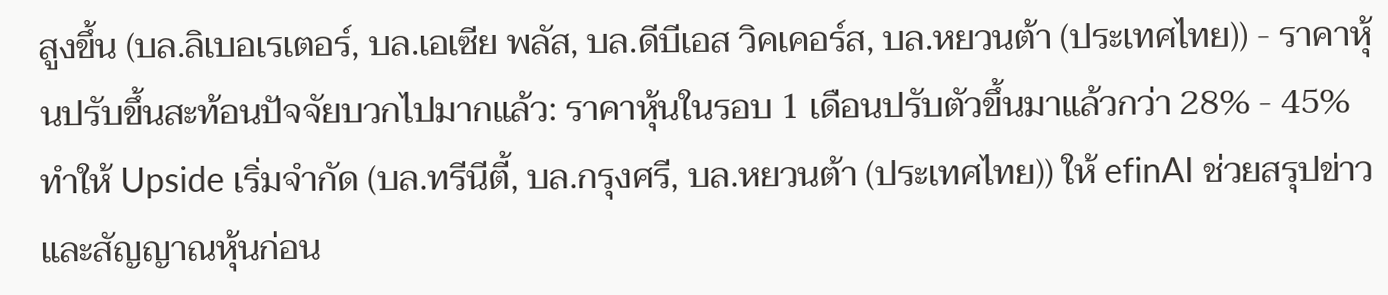สูงขึ้น (บล.ลิเบอเรเตอร์, บล.เอเซีย พลัส, บล.ดีบีเอส วิคเคอร์ส, บล.หยวนต้า (ประเทศไทย)) - ราคาหุ้นปรับขึ้นสะท้อนปัจจัยบวกไปมากแล้ว: ราคาหุ้นในรอบ 1 เดือนปรับตัวขึ้นมาแล้วกว่า 28% - 45% ทำให้ Upside เริ่มจำกัด (บล.ทรีนีตี้, บล.กรุงศรี, บล.หยวนต้า (ประเทศไทย)) ให้ efinAI ช่วยสรุปข่าวและสัญญาณหุ้นก่อน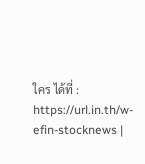ใคร ได้ที่ : https://url.in.th/w-efin-stocknews |